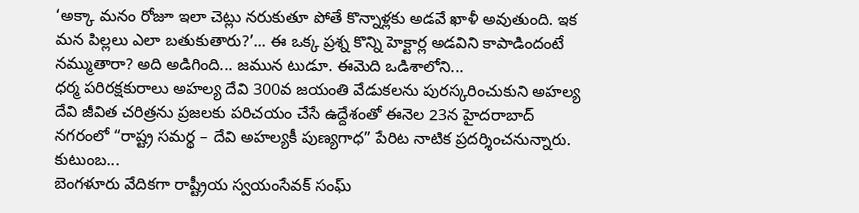‘అక్కా మనం రోజూ ఇలా చెట్లు నరుకుతూ పోతే కొన్నాళ్లకు అడవే ఖాళీ అవుతుంది. ఇక మన పిల్లలు ఎలా బతుకుతారు?’... ఈ ఒక్క ప్రశ్న కొన్ని హెక్టార్ల అడవిని కాపాడిందంటే నమ్ముతారా? అది అడిగింది... జమున టుడూ. ఈమెది ఒడిశాలోని...
ధర్మ పరిరక్షకురాలు అహల్య దేవి 300వ జయంతి వేడుకలను పురస్కరించుకుని అహల్య దేవి జీవిత చరిత్రను ప్రజలకు పరిచయం చేసే ఉద్దేశంతో ఈనెల 23న హైదరాబాద్ నగరంలో “రాష్ట్ర సమర్థ – దేవి అహల్యకీ పుణ్యగాధ” పేరిట నాటిక ప్రదర్శించనున్నారు. కుటుంబ...
బెంగళూరు వేదికగా రాష్ట్రీయ స్వయంసేవక్ సంఘ్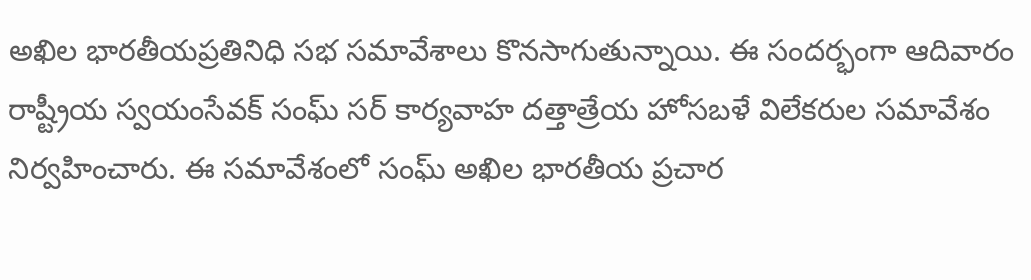అఖిల భారతీయప్రతినిధి సభ సమావేశాలు కొనసాగుతున్నాయి. ఈ సందర్భంగా ఆదివారం రాష్ట్రీయ స్వయంసేవక్ సంఘ్ సర్ కార్యవాహ దత్తాత్రేయ హోసబళే విలేకరుల సమావేశం నిర్వహించారు. ఈ సమావేశంలో సంఘ్ అఖిల భారతీయ ప్రచార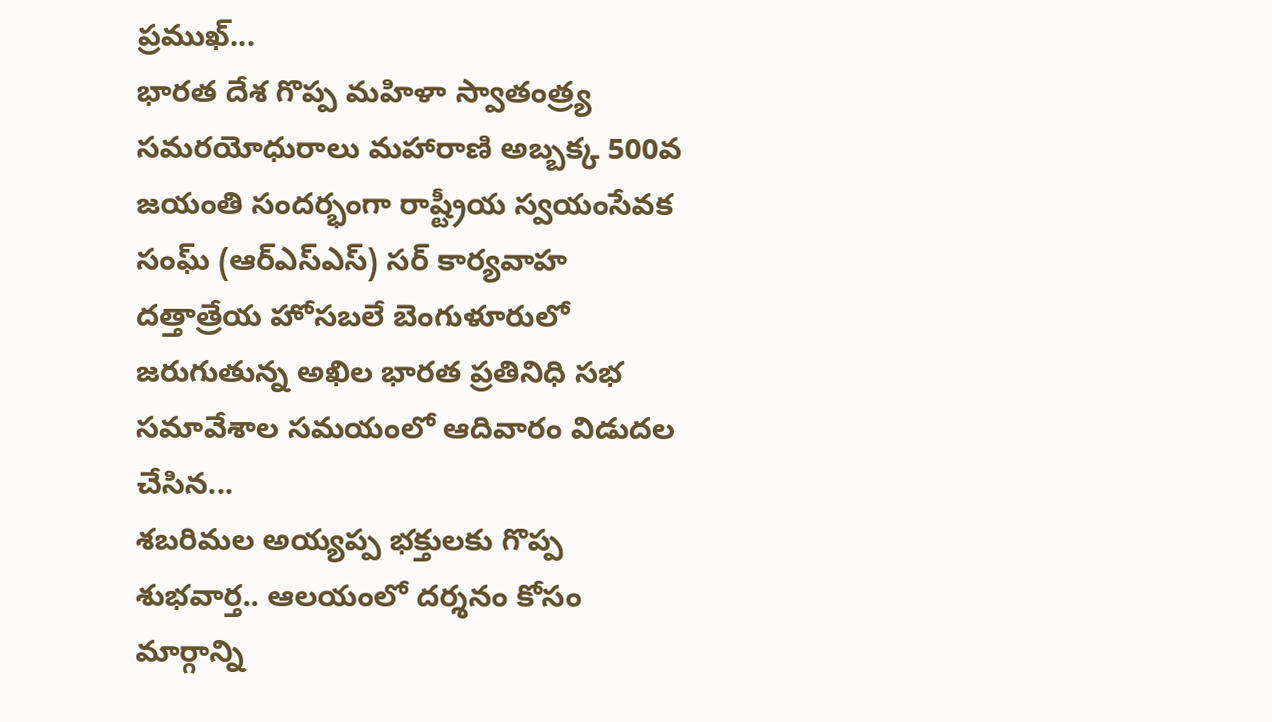ప్రముఖ్...
భారత దేశ గొప్ప మహిళా స్వాతంత్ర్య సమరయోధురాలు మహారాణి అబ్బక్క 500వ జయంతి సందర్భంగా రాష్ట్రీయ స్వయంసేవక సంఘ్ (ఆర్ఎస్ఎస్) సర్ కార్యవాహ దత్తాత్రేయ హోసబలే బెంగుళూరులో జరుగుతున్న అఖిల భారత ప్రతినిధి సభ సమావేశాల సమయంలో ఆదివారం విడుదల చేసిన...
శబరిమల అయ్యప్ప భక్తులకు గొప్ప శుభవార్త.. ఆలయంలో దర్శనం కోసం మార్గాన్ని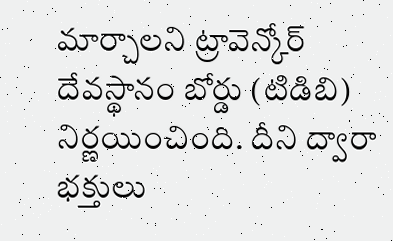మార్చాలని ట్రావెన్కోర్ దేవస్థానం బోర్డు (టిడిబి) నిర్ణయించింది. దీని ద్వారా భక్తులు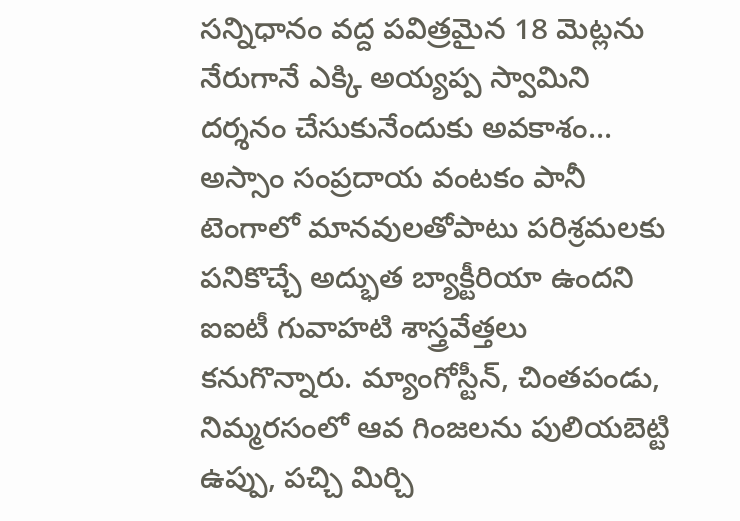సన్నిధానం వద్ద పవిత్రమైన 18 మెట్లను నేరుగానే ఎక్కి అయ్యప్ప స్వామిని దర్శనం చేసుకునేందుకు అవకాశం...
అస్సాం సంప్రదాయ వంటకం పానీ టెంగాలో మానవులతోపాటు పరిశ్రమలకు పనికొచ్చే అద్భుత బ్యాక్టీరియా ఉందని ఐఐటీ గువాహటి శాస్త్రవేత్తలు కనుగొన్నారు. మ్యాంగోస్టీన్, చింతపండు, నిమ్మరసంలో ఆవ గింజలను పులియబెట్టి ఉప్పు, పచ్చి మిర్చి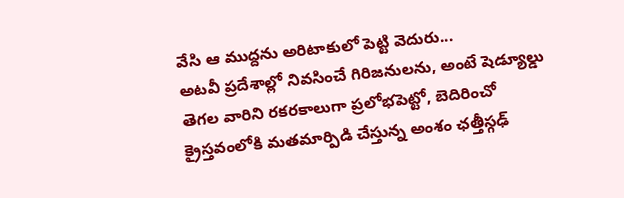వేసి ఆ ముద్దను అరిటాకులో పెట్టి వెదురు...
అటవీ ప్రదేశాల్లో నివసించే గిరిజనులను, అంటే షెడ్యూల్డు తెగల వారిని రకరకాలుగా ప్రలోభపెట్టో, బెదిరించో క్రైస్తవంలోకి మతమార్పిడి చేస్తున్న అంశం ఛత్తీస్గఢ్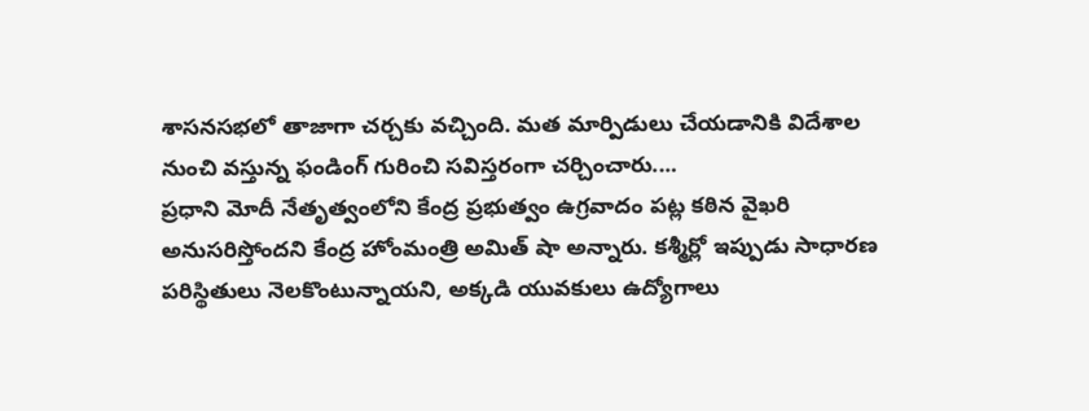శాసనసభలో తాజాగా చర్చకు వచ్చింది. మత మార్పిడులు చేయడానికి విదేశాల నుంచి వస్తున్న ఫండింగ్ గురించి సవిస్తరంగా చర్చించారు....
ప్రధాని మోదీ నేతృత్వంలోని కేంద్ర ప్రభుత్వం ఉగ్రవాదం పట్ల కఠిన వైఖరి అనుసరిస్తోందని కేంద్ర హోంమంత్రి అమిత్ షా అన్నారు. కశ్మీర్లో ఇప్పుడు సాధారణ పరిస్థితులు నెలకొంటున్నాయని, అక్కడి యువకులు ఉద్యోగాలు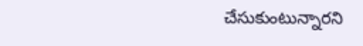చేసుకుంటున్నారని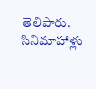తెలిపారు. సినిమాహాళ్లు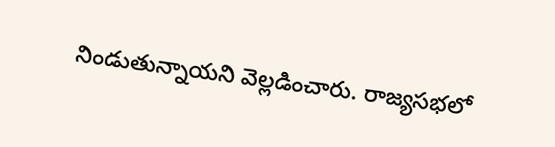నిండుతున్నాయని వెల్లడించారు. రాజ్యసభలో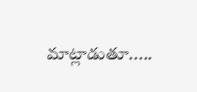మాట్లాడుతూ.....